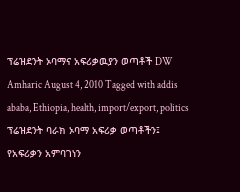ፕሬዝደንት ኦባማና አፍሪቃዉያን ወጣቶች DW Amharic August 4, 2010 Tagged with addis ababa, Ethiopia, health, import/export, politics ፕሬዝደንት ባራክ ኦባማ አፍሪቃ ወጣቶችን፤ የአፍሪቃን አምባገነን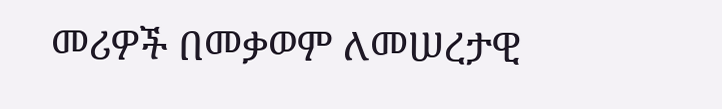መሪዎች በመቃወም ለመሠረታዊ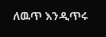ለዉጥ እንዲጥሩ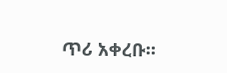ጥሪ አቀረቡ።